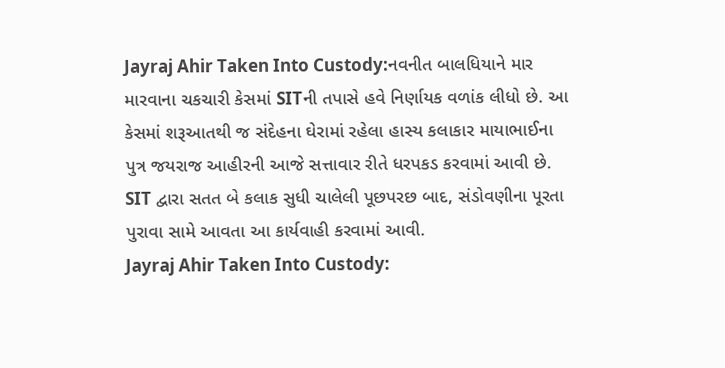Jayraj Ahir Taken Into Custody:નવનીત બાલધિયાને માર મારવાના ચકચારી કેસમાં SITની તપાસે હવે નિર્ણાયક વળાંક લીધો છે. આ કેસમાં શરૂઆતથી જ સંદેહના ઘેરામાં રહેલા હાસ્ય કલાકાર માયાભાઈના પુત્ર જયરાજ આહીરની આજે સત્તાવાર રીતે ધરપકડ કરવામાં આવી છે. SIT દ્વારા સતત બે કલાક સુધી ચાલેલી પૂછપરછ બાદ, સંડોવણીના પૂરતા પુરાવા સામે આવતા આ કાર્યવાહી કરવામાં આવી.
Jayraj Ahir Taken Into Custody: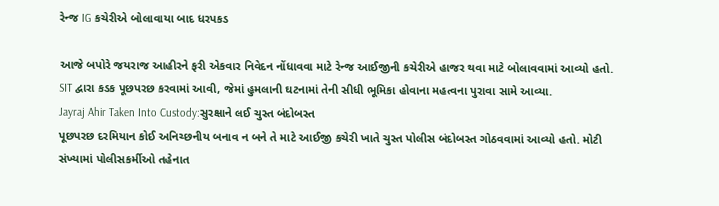રેન્જ IG કચેરીએ બોલાવાયા બાદ ધરપકડ

આજે બપોરે જયરાજ આહીરને ફરી એકવાર નિવેદન નોંધાવવા માટે રેન્જ આઈજીની કચેરીએ હાજર થવા માટે બોલાવવામાં આવ્યો હતો. SIT દ્વારા કડક પૂછપરછ કરવામાં આવી, જેમાં હુમલાની ઘટનામાં તેની સીધી ભૂમિકા હોવાના મહત્વના પુરાવા સામે આવ્યા.
Jayraj Ahir Taken Into Custody:સુરક્ષાને લઈ ચુસ્ત બંદોબસ્ત
પૂછપરછ દરમિયાન કોઈ અનિચ્છનીય બનાવ ન બને તે માટે આઈજી કચેરી ખાતે ચુસ્ત પોલીસ બંદોબસ્ત ગોઠવવામાં આવ્યો હતો. મોટી સંખ્યામાં પોલીસકર્મીઓ તહેનાત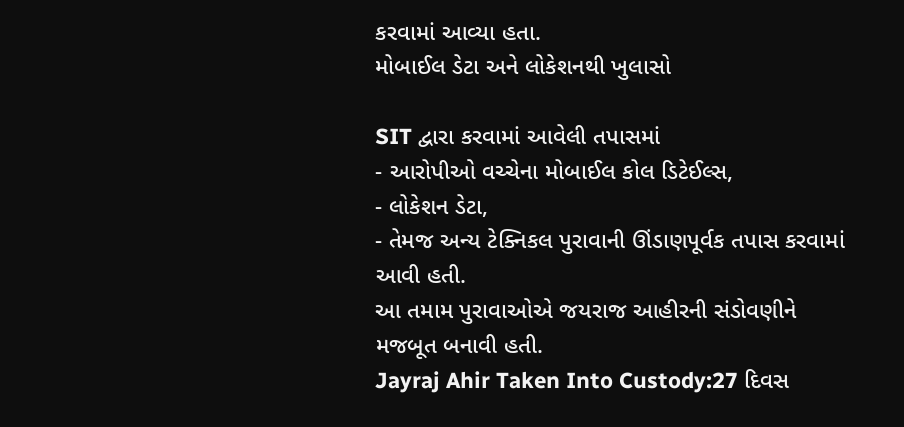કરવામાં આવ્યા હતા.
મોબાઈલ ડેટા અને લોકેશનથી ખુલાસો

SIT દ્વારા કરવામાં આવેલી તપાસમાં
- આરોપીઓ વચ્ચેના મોબાઈલ કોલ ડિટેઈલ્સ,
- લોકેશન ડેટા,
- તેમજ અન્ય ટેક્નિકલ પુરાવાની ઊંડાણપૂર્વક તપાસ કરવામાં આવી હતી.
આ તમામ પુરાવાઓએ જયરાજ આહીરની સંડોવણીને મજબૂત બનાવી હતી.
Jayraj Ahir Taken Into Custody:27 દિવસ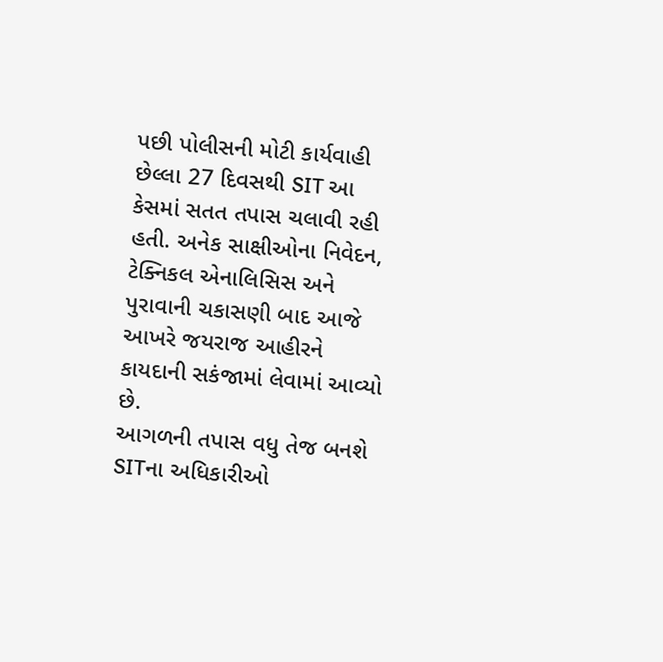પછી પોલીસની મોટી કાર્યવાહી
છેલ્લા 27 દિવસથી SIT આ કેસમાં સતત તપાસ ચલાવી રહી હતી. અનેક સાક્ષીઓના નિવેદન, ટેક્નિકલ એનાલિસિસ અને પુરાવાની ચકાસણી બાદ આજે આખરે જયરાજ આહીરને કાયદાની સકંજામાં લેવામાં આવ્યો છે.
આગળની તપાસ વધુ તેજ બનશે
SITના અધિકારીઓ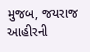મુજબ, જયરાજ આહીરની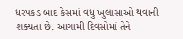ધરપકડ બાદ કેસમાં વધુ ખુલાસાઓ થવાની શક્યતા છે. આગામી દિવસોમાં તેને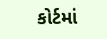કોર્ટમાં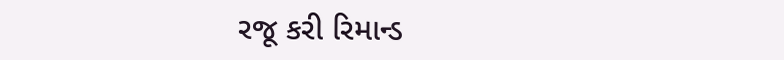રજૂ કરી રિમાન્ડ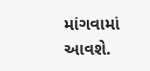માંગવામાં આવશે.